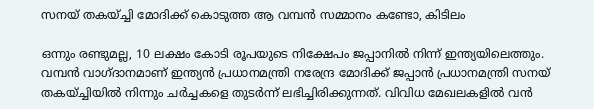സനയ് തകയ്ച്ചി മോദിക്ക് കൊടുത്ത ആ വമ്പന്‍ സമ്മാനം കണ്ടോ, കിടിലം

ഒന്നും രണ്ടുമല്ല, 10 ലക്ഷം കോടി രൂപയുടെ നിക്ഷേപം ജപ്പാനില്‍ നിന്ന് ഇന്ത്യയിലെത്തും. വമ്പന്‍ വാഗ്ദാനമാണ് ഇന്ത്യന്‍ പ്രധാനമന്ത്രി നരേന്ദ്ര മോദിക്ക് ജപ്പാന്‍ പ്രധാനമന്ത്രി സനയ് തകയ്ച്ചിയില്‍ നിന്നും ചര്‍ച്ചകളെ തുടര്‍ന്ന് ലഭിച്ചിരിക്കുന്നത്. വിവിധ മേഖലകളില്‍ വന്‍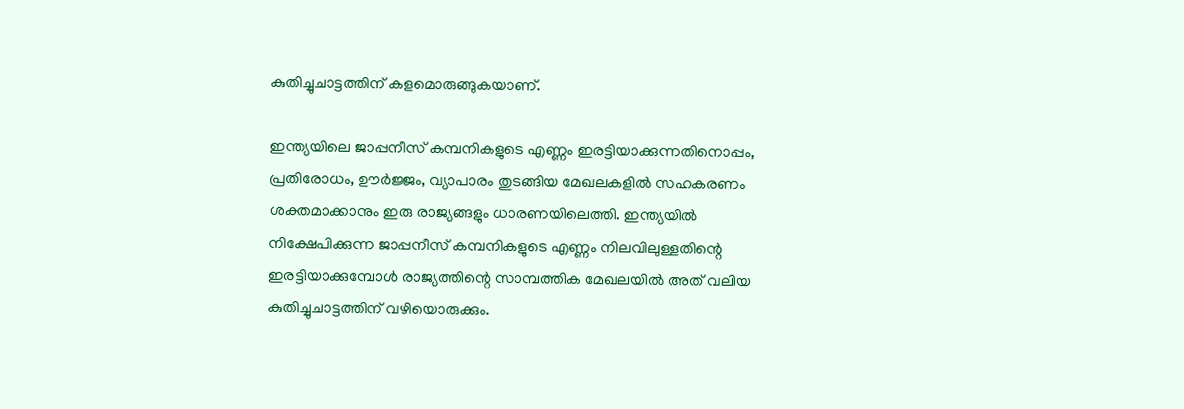കുതിച്ചുചാട്ടത്തിന് കളമൊരുങ്ങുകയാണ്.

ഇന്ത്യയിലെ ജാപ്പനീസ് കമ്പനികളുടെ എണ്ണം ഇരട്ടിയാക്കുന്നതിനൊപ്പം, പ്രതിരോധം, ഊര്‍ജ്ജം, വ്യാപാരം തുടങ്ങിയ മേഖലകളില്‍ സഹകരണം ശക്തമാക്കാനും ഇരു രാജ്യങ്ങളും ധാരണയിലെത്തി. ഇന്ത്യയില്‍ നിക്ഷേപിക്കുന്ന ജാപ്പനീസ് കമ്പനികളുടെ എണ്ണം നിലവിലുള്ളതിന്റെ ഇരട്ടിയാക്കുമ്പോള്‍ രാജ്യത്തിന്റെ സാമ്പത്തിക മേഖലയില്‍ അത് വലിയ കുതിച്ചുചാട്ടത്തിന് വഴിയൊരുക്കും.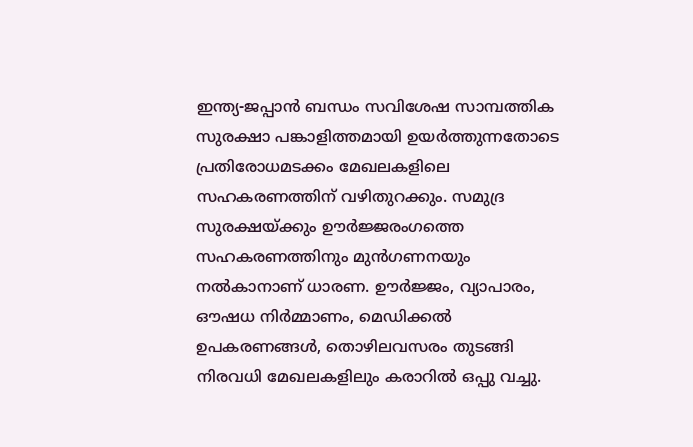ഇന്ത്യ-ജപ്പാന്‍ ബന്ധം സവിശേഷ സാമ്പത്തിക സുരക്ഷാ പങ്കാളിത്തമായി ഉയര്‍ത്തുന്നതോടെ പ്രതിരോധമടക്കം മേഖലകളിലെ സഹകരണത്തിന് വഴിതുറക്കും. സമുദ്ര സുരക്ഷയ്ക്കും ഊര്‍ജ്ജരംഗത്തെ സഹകരണത്തിനും മുന്‍ഗണനയും നല്‍കാനാണ് ധാരണ. ഊര്‍ജ്ജം, വ്യാപാരം, ഔഷധ നിര്‍മ്മാണം, മെഡിക്കല്‍ ഉപകരണങ്ങള്‍, തൊഴിലവസരം തുടങ്ങി നിരവധി മേഖലകളിലും കരാറില്‍ ഒപ്പു വച്ചു.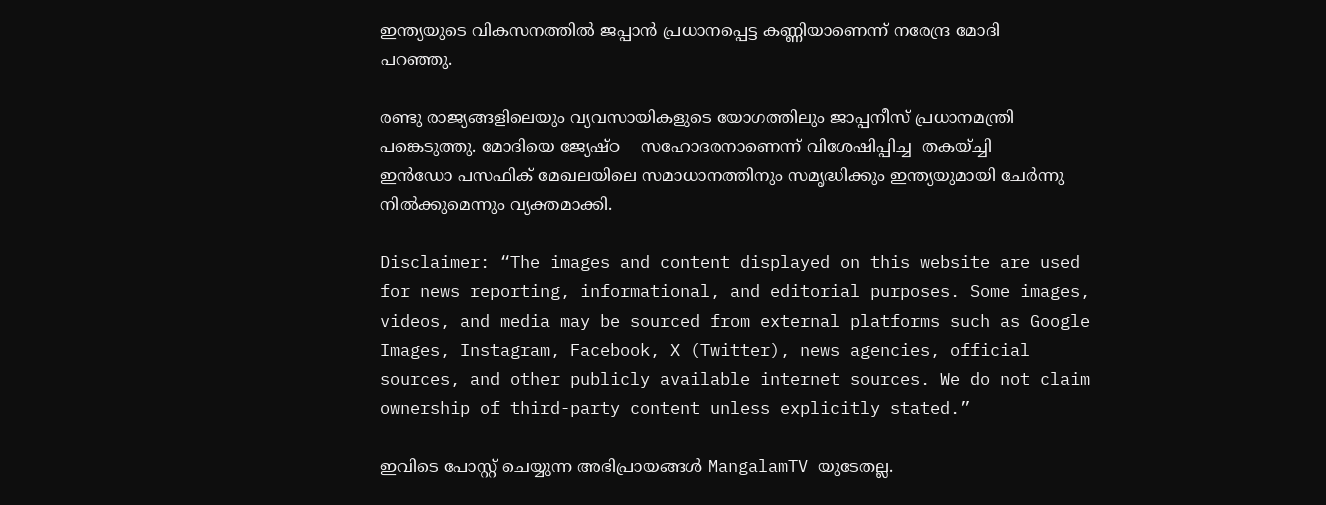ഇന്ത്യയുടെ വികസനത്തില്‍ ജപ്പാന്‍ പ്രധാനപ്പെട്ട കണ്ണിയാണെന്ന് നരേന്ദ്ര മോദി പറഞ്ഞു.

രണ്ടു രാജ്യങ്ങളിലെയും വ്യവസായികളുടെ യോഗത്തിലും ജാപ്പനീസ് പ്രധാനമന്ത്രി പങ്കെടുത്തു. മോദിയെ ജ്യേഷ്ഠ    സഹോദരനാണെന്ന് വിശേഷിപ്പിച്ച  തകയ്ച്ചി ഇന്‍ഡോ പസഫിക് മേഖലയിലെ സമാധാനത്തിനും സമൃദ്ധിക്കും ഇന്ത്യയുമായി ചേര്‍ന്നു നില്‍ക്കുമെന്നും വ്യക്തമാക്കി.

Disclaimer: “The images and content displayed on this website are used for news reporting, informational, and editorial purposes. Some images, videos, and media may be sourced from external platforms such as Google Images, Instagram, Facebook, X (Twitter), news agencies, official sources, and other publicly available internet sources. We do not claim ownership of third-party content unless explicitly stated.”

ഇവിടെ പോസ്റ്റ് ചെയ്യുന്ന അഭിപ്രായങ്ങൾ MangalamTV യുടേതല്ല.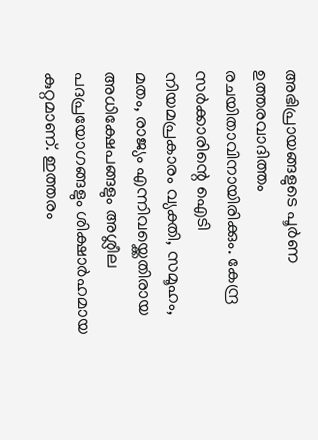അഭിപ്രായങ്ങളുടെ പൂർണ ഉത്തരവാദിത്തം രചയിതാവിനായിരിക്കും. കേന്ദ്ര സർക്കാരിന്റെ ഐടി നിയമപ്രകാരം വ്യക്തി, സമൂഹം, മതം, രാജ്യം എന്നിവയ്ക്കെതിരായ അധിക്ഷേപങ്ങളും അശ്ലീല പദപ്രയോഗങ്ങളും ശിക്ഷാർഹമായ കുറ്റമാണ്. ഇത്തരം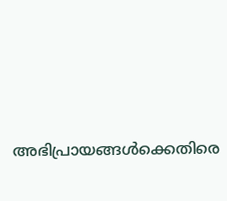അഭിപ്രായങ്ങൾക്കെതിരെ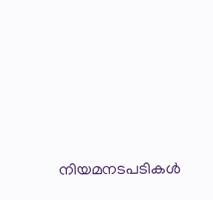നിയമനടപടികൾ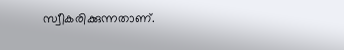സ്വീകരിക്കുന്നതാണ്.